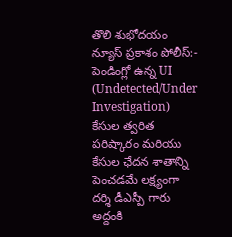తొలి శుభోదయం న్యూస్ ప్రకాశం పోలీస్:-
పెండింగ్లో ఉన్న UI (Undetected/Under Investigation) కేసుల త్వరిత పరిష్కారం మరియు కేసుల ఛేదన శాతాన్ని పెంచడమే లక్ష్యంగా దర్శి డీఎస్పీ గారు అద్దంకి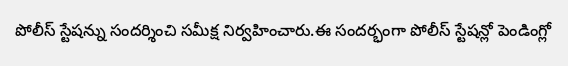పోలీస్ స్టేషన్ను సందర్శించి సమీక్ష నిర్వహించారు.ఈ సందర్భంగా పోలీస్ స్టేషన్లో పెండింగ్లో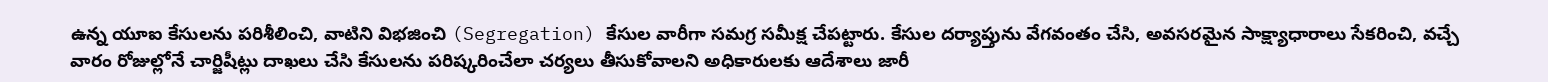ఉన్న యూఐ కేసులను పరిశీలించి, వాటిని విభజించి (Segregation) కేసుల వారీగా సమగ్ర సమీక్ష చేపట్టారు. కేసుల దర్యాప్తును వేగవంతం చేసి, అవసరమైన సాక్ష్యాధారాలు సేకరించి, వచ్చే వారం రోజుల్లోనే చార్జిషీట్లు దాఖలు చేసి కేసులను పరిష్కరించేలా చర్యలు తీసుకోవాలని అధికారులకు ఆదేశాలు జారీ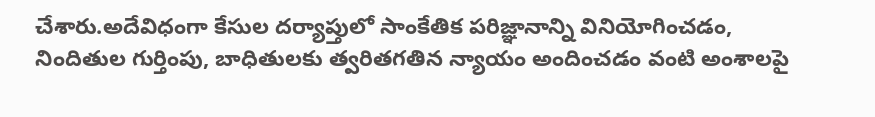చేశారు.అదేవిధంగా కేసుల దర్యాప్తులో సాంకేతిక పరిజ్ఞానాన్ని వినియోగించడం, నిందితుల గుర్తింపు, బాధితులకు త్వరితగతిన న్యాయం అందించడం వంటి అంశాలపై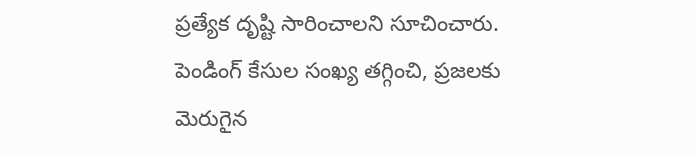ప్రత్యేక దృష్టి సారించాలని సూచించారు. పెండింగ్ కేసుల సంఖ్య తగ్గించి, ప్రజలకు మెరుగైన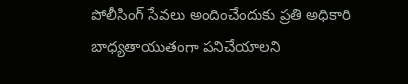పోలీసింగ్ సేవలు అందించేందుకు ప్రతి అధికారి బాధ్యతాయుతంగా పనిచేయాలని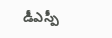డీఎస్పీ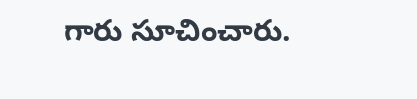గారు సూచించారు.